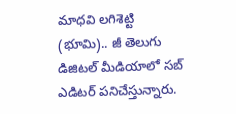మాధవి లగిశెట్టి (భూమి).. జీ తెలుగు డిజిటల్ మీడియాలో సబ్ ఎడిటర్ పనిచేస్తున్నారు.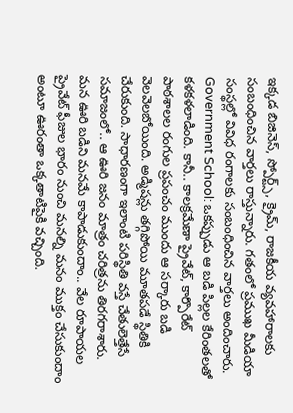ఇక్కడ బిజినెస్, స్పోర్ట్స్, క్రైమ్, రాజకీయ వ్యవహారాలకు సంబంధించిన వార్తలు రాస్తున్నారు. గతంలో ప్రముఖ మీడియా సంస్థల్లో వివిధ రంగాలకు సంబంధించిన వార్తలు అందించారు. Government School: ఒకప్పుడు ఆ బడి పిల్లల కేరింతలతో కళకళలాడింది. కానీ.. కాలక్రమేణా ప్రైవేట్, కార్పొరేట్ పాఠశాలల రంగుల ప్రపంచం ముందు ఆ సర్కారు బడి వెలవెలబోయింది. అడ్మిషన్లు తగ్గిపోయి మూతపడే స్థితికి చేరుకుంది. సాధారణంగా ఇలాంటి పరిస్థితి వస్తే చేతులెత్తేసే సమాజంలో.. ఆ ఊరి జనం మాత్రం చరిత్రను తిరగరాశారు. మన ఊరి బడిని మనమే కాపాడుకుందాం.. వేల రూపాయల ప్రైవేట్ ఫీజుల భారం నుంచి మనల్ని మనం ముక్తం చేసుకుందాం అంటూ ఊరంతా ఒక్కతాటిపైకి వచ్చింది.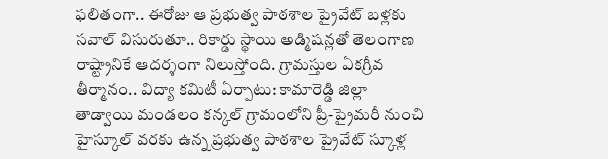ఫలితంగా.. ఈరోజు ఆ ప్రభుత్వ పాఠశాల ప్రైవేట్ బళ్లకు సవాల్ విసురుతూ.. రికార్డు స్థాయి అడ్మిషన్లతో తెలంగాణ రాష్ట్రానికే ఆదర్శంగా నిలుస్తోంది. గ్రామస్తుల ఏకగ్రీవ తీర్మానం.. విద్యా కమిటీ ఏర్పాటు: కామారెడ్డి జిల్లా తాడ్వాయి మండలం కన్కల్ గ్రామంలోని ప్రీ-ప్రైమరీ నుంచి హైస్కూల్ వరకు ఉన్న ప్రభుత్వ పాఠశాల ప్రైవేట్ స్కూళ్ల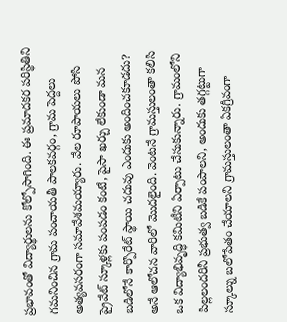ప్రభావంతో విద్యార్థులను కోల్పోసాగింది. ఈ ప్రమాదకర పరిస్థితిని గమనించిన గ్రామ పంచాయతీ పాలకవర్గం, గ్రామ పెద్దలు అత్యవసరంగా సమావేశమయ్యారు. వేల రూపాయలు పోసి ప్రైవేట్ స్కూళ్లకు పంపడం కంటే, పైసా ఖర్చు లేకుండా మన బడిలోనే కార్పొరేట్ స్థాయి చదువు ఎందుకు అందించకూడదు? అనే ఆలోచన వారిలో మొదలైంది. వెంటనే గ్రామస్తులంతా కలిసి ఒక విద్యాభివృద్ధి కమిటీని ఏర్పాటు చేసుకున్నారు. గ్రామంలోని పిల్లలందరినీ ప్రభుత్వ బడికే పంపాలని, అందుకు తగ్గట్టుగా స్కూల్ను బలోపేతం చేయాలని గ్రామస్తులంతా ఏకగ్రీవంగా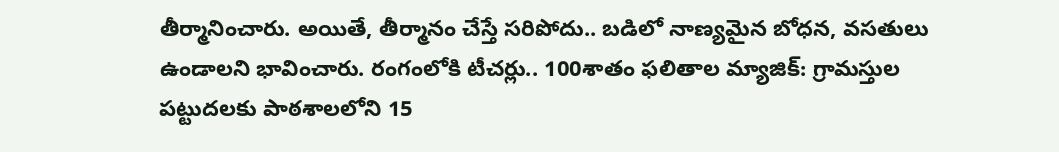తీర్మానించారు. అయితే, తీర్మానం చేస్తే సరిపోదు.. బడిలో నాణ్యమైన బోధన, వసతులు ఉండాలని భావించారు. రంగంలోకి టీచర్లు.. 100శాతం ఫలితాల మ్యాజిక్: గ్రామస్తుల పట్టుదలకు పాఠశాలలోని 15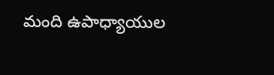మంది ఉపాధ్యాయుల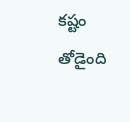కష్టం తోడైంది